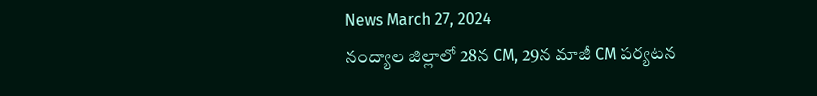News March 27, 2024
నంద్యాల జిల్లాలో 28న CM, 29న మాజీ CM పర్యటన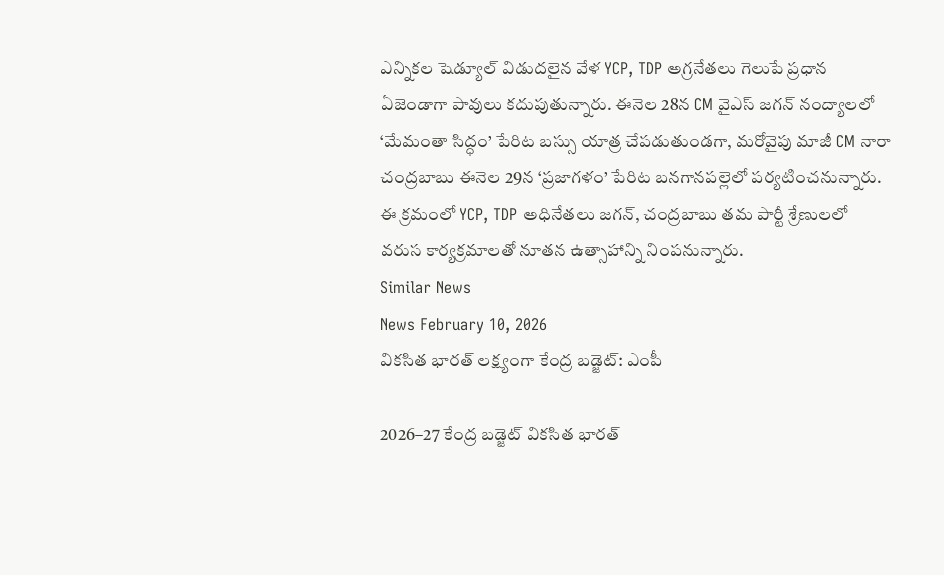ఎన్నికల షెడ్యూల్ విడుదలైన వేళ YCP, TDP అగ్రనేతలు గెలుపే ప్రధాన ఏజెండాగా పావులు కదుపుతున్నారు. ఈనెల 28న CM వైఎస్ జగన్ నంద్యాలలో ‘మేమంతా సిద్ధం’ పేరిట బస్సు యాత్ర చేపడుతుండగా, మరోవైపు మాజీ CM నారా చంద్రబాబు ఈనెల 29న ‘ప్రజాగళం’ పేరిట బనగానపల్లెలో పర్యటించనున్నారు. ఈ క్రమంలో YCP, TDP అధినేతలు జగన్, చంద్రబాబు తమ పార్టీ శ్రేణులలో వరుస కార్యక్రమాలతో నూతన ఉత్సాహాన్ని నింపనున్నారు.
Similar News
News February 10, 2026
వికసిత భారత్ లక్ష్యంగా కేంద్ర బడ్జెట్: ఎంపీ

2026–27 కేంద్ర బడ్జెట్ వికసిత భారత్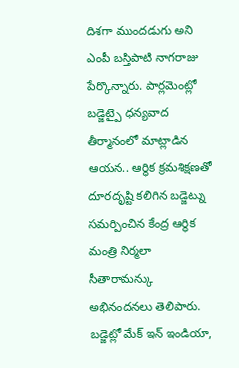దిశగా ముందడుగు అని ఎంపీ బస్తిపాటి నాగరాజు పేర్కొన్నారు. పార్లమెంట్లో బడ్జెట్పై ధన్యవాద తీర్మానంలో మాట్లాడిన ఆయన.. ఆర్థిక క్రమశిక్షణతో దూరదృష్టి కలిగిన బడ్జెట్ను సమర్పించిన కేంద్ర ఆర్థిక మంత్రి నిర్మలా సీతారామన్కు అభినందనలు తెలిపారు. బడ్జెట్లో మేక్ ఇన్ ఇండియా,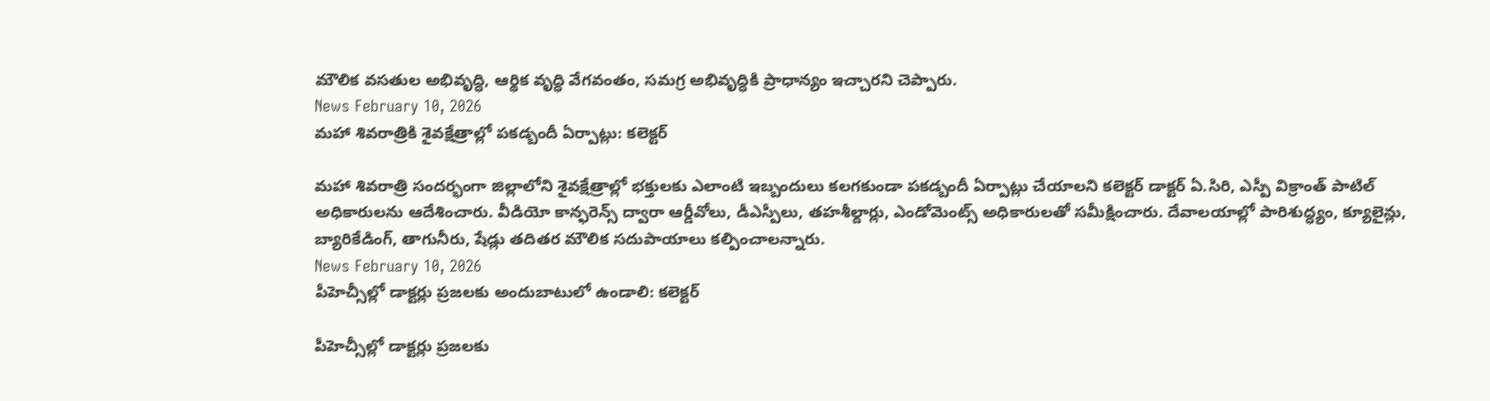మౌలిక వసతుల అభివృద్ధి, ఆర్థిక వృద్ధి వేగవంతం, సమగ్ర అభివృద్ధికి ప్రాధాన్యం ఇచ్చారని చెప్పారు.
News February 10, 2026
మహా శివరాత్రికి శైవక్షేత్రాల్లో పకడ్బందీ ఏర్పాట్లు: కలెక్టర్

మహా శివరాత్రి సందర్భంగా జిల్లాలోని శైవక్షేత్రాల్లో భక్తులకు ఎలాంటి ఇబ్బందులు కలగకుండా పకడ్బందీ ఏర్పాట్లు చేయాలని కలెక్టర్ డాక్టర్ ఏ.సిరి, ఎస్పీ విక్రాంత్ పాటిల్ అధికారులను ఆదేశించారు. వీడియో కాన్ఫరెన్స్ ద్వారా ఆర్డీవోలు, డీఎస్పీలు, తహశీల్దార్లు, ఎండోమెంట్స్ అధికారులతో సమీక్షించారు. దేవాలయాల్లో పారిశుద్ధ్యం, క్యూలైన్లు, బ్యారికేడింగ్, తాగునీరు, షేడ్లు తదితర మౌలిక సదుపాయాలు కల్పించాలన్నారు.
News February 10, 2026
పీహెచ్సీల్లో డాక్టర్లు ప్రజలకు అందుబాటులో ఉండాలి: కలెక్టర్

పీహెచ్సీల్లో డాక్టర్లు ప్రజలకు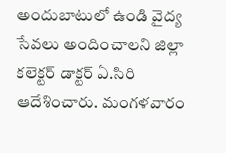అందుబాటులో ఉండి వైద్య సేవలు అందించాలని జిల్లా కలెక్టర్ డాక్టర్ ఏ.సిరి ఆదేశించారు. మంగళవారం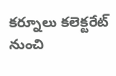కర్నూలు కలెక్టరేట్ నుంచి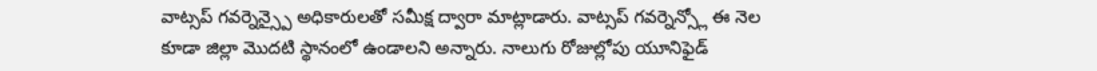వాట్సప్ గవర్నెన్స్పై అధికారులతో సమీక్ష ద్వారా మాట్లాడారు. వాట్సప్ గవర్నెన్స్లో ఈ నెల కూడా జిల్లా మొదటి స్థానంలో ఉండాలని అన్నారు. నాలుగు రోజుల్లోపు యూనిఫైడ్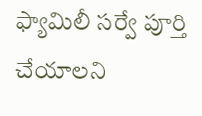ఫ్యామిలీ సర్వే పూర్తి చేయాలని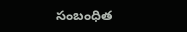సంబంధిత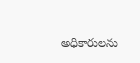అధికారులను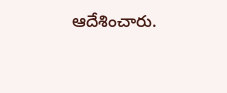ఆదేశించారు.